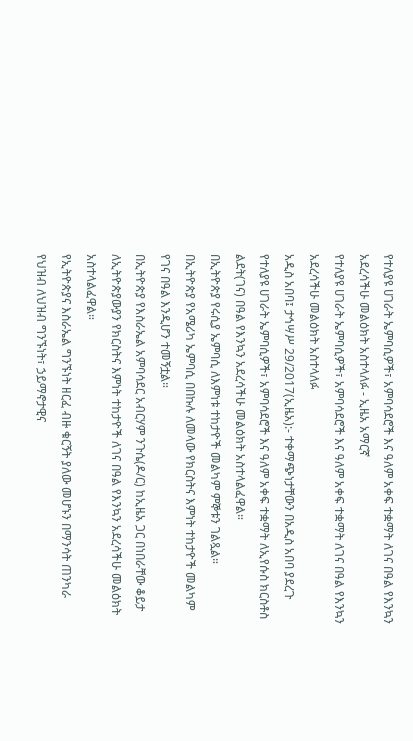የተለያዩ ሀገራት ኤምባሲዎች፣ አምባሳደሮች እና ዓለም አቀፍ ተቋማት ለገና በዓል የእንኳን አደረሳችሁ መልዕክት አስተላለፉ - ኢዜአ አማርኛ
የተለያዩ ሀገራት ኤምባሲዎች፣ አምባሳደሮች እና ዓለም አቀፍ ተቋማት ለገና በዓል የእንኳን አደረሳችሁ መልዕክት አስተላለፉ
አዲስ አበባ፤ ታኅሣሥ 29/2017(ኢዜአ):- ተቀማጭነታቸውን በአዲስ አበባ ያደረጉ የተለያዩ ሀገራት ኤምባሲዎች፣ አምባሳደሮች እና ዓለም አቀፍ ተቋማት ለኢየሱስ ክርስቶስ ልደት(ገና) በዓል የእንኳን አደረሳችሁ መልዕክት አስተላልፈዋል።
በኢትዮጵያ የሩሲያ ኤምባሲ ለእምነቱ ተከታዮች መልካም ምኞቱን ገልጿል።
በኢትዮጵያ የአሜሪካ ኤምባሲ በበኩሉ ለመላው የክርስትና እምነት ተከታዮች መልካም የገና በዓል እንዲሆን ተመኝቷል።
በኢትዮጵያ የእስራኤል አምባሳደር አብርሃም ንጉሴ(ዶ/ር) ከኢዜአ ጋር በነበራቸው ቆይታ ለኢትዮጵያውያን የክርስትና እምነት ተከታዮች ለገና በዓል የእንኳን አደረሳችሁ መልዕክት አስተላልፈዋል።
የኢትዮጵያና እስራኤል ግንኙነት ዘርፈ ብዙ ቁርኝት ያለው መሆኑን በማንሳት ጠንካራ የህዝብ ለህዝብ ግንኙነት፣ ኃይማኖታዊና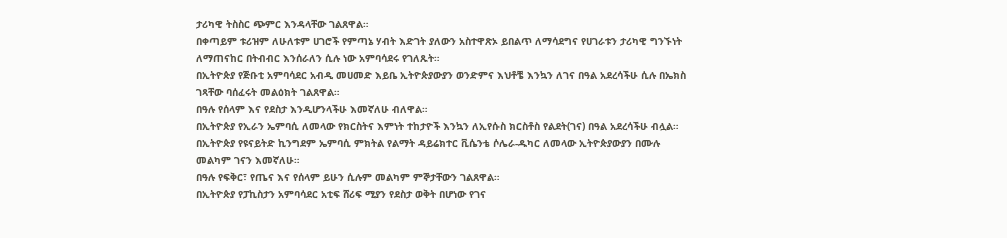ታሪካዊ ትስስር ጭምር እንዳላቸው ገልጸዋል።
በቀጣይም ቱሪዝም ለሁለቱም ሀገሮች የምጣኔ ሃብት እድገት ያለውን አስተዋጽኦ ይበልጥ ለማሳደግና የሀገራቱን ታሪካዊ ግንኙነት ለማጠናከር በትብብር እንሰራለን ሲሉ ነው አምባሳደሩ የገለጹት።
በኢትዮጵያ የጅቡቲ አምባሳደር አብዲ መሀመድ እይቤ ኢትዮጵያውያን ወንድምና እህቶቼ እንኳን ለገና በዓል አደረሳችሁ ሲሉ በኤክስ ገጻቸው ባሰፈሩት መልዕክት ገልጸዋል።
በዓሉ የሰላም እና የደስታ እንዲሆንላችሁ እመኛለሁ ብለዋል።
በኢትዮጵያ የኢራን ኤምባሲ ለመላው የክርስትና እምነት ተከታዮች እንኳን ለኢየሱስ ክርስቶስ የልደት(ገና) በዓል አደረሳችሁ ብሏል።
በኢትዮጵያ የዩናይትድ ኪንግደም ኤምባሲ ምክትል የልማት ዳይሬክተር ቪሴንቴ ሶሌራ-ዱካር ለመላው ኢትዮጵያውያን በሙሉ መልካም ገናን እመኛለሁ።
በዓሉ የፍቅር፣ የጤና እና የሰላም ይሁን ሲሉም መልካም ምኞታቸውን ገልጸዋል።
በኢትዮጵያ የፓኪስታን አምባሳደር አቲፍ ሸሪፍ ሚያን የደስታ ወቅት በሆነው የገና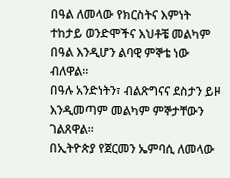በዓል ለመላው የክርስትና እምነት ተከታይ ወንድሞችና እህቶቼ መልካም በዓል እንዲሆን ልባዊ ምኞቴ ነው ብለዋል።
በዓሉ አንድነትን፣ ብልጽግናና ደስታን ይዞ እንዲመጣም መልካም ምኞታቸውን ገልጸዋል።
በኢትዮጵያ የጀርመን ኤምባሲ ለመላው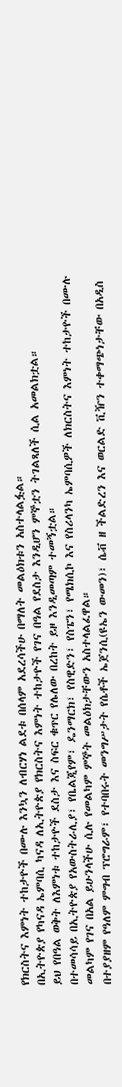የክርስትና እምነት ተከታዮች በሙሉ እንኳን ለብርሃነ ልደቱ በሰላም አደረሳችሁ በማለት መልዕክቱን አስተላልፏል።
በኢትዮጵያ የካናዳ ኤምባሲ ካናዳ ለኢትዮጵያ የክርስትና እምነት ተከታዮች የገና በዓል የደስታ እንዲሆን ምኞቷን ትገልጻለች ሲል አመልክቷል።
ይህ የበዓል ወቅት ለእምነቱ ተከታዮች ደስታ እና ስፍር ቁጥር የሌለው በረከት ይዞ እንዲመጣም ተመኝቷል።
በተመሳሳይ በኢትዮጵያ የአውስትራሊያ፣ የቤልጂየም፣ ዴንማርክ፣ የስዊድን፣ የስፔን፣ የሜክሲኮ እና የስሪላንካ ኤምባሲዎች ለክርስትና እምነት ተከታዮች በሙሉ መልካም የገና በአል ይሁንላችሁ ሲሉ የመልካም ምኞት መልዕክታቸውን አስተላልፈዋል።
በተያያዘም የዓለም ምግብ ፕሮግራም፣ የተባበሩት መንግሥታት የሴቶች ኤጀንሲ(ዩኤን ውመን)፣ ሴቭ ዘ ችልድረን እና ወርልድ ቪዥን ተቀማጭነታቸው በአዲስ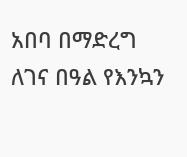አበባ በማድረግ ለገና በዓል የእንኳን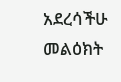አደረሳችሁ መልዕክት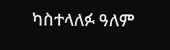ካስተላለፉ ዓለም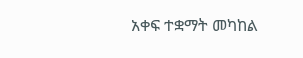አቀፍ ተቋማት መካከል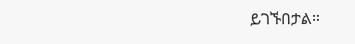ይገኙበታል።